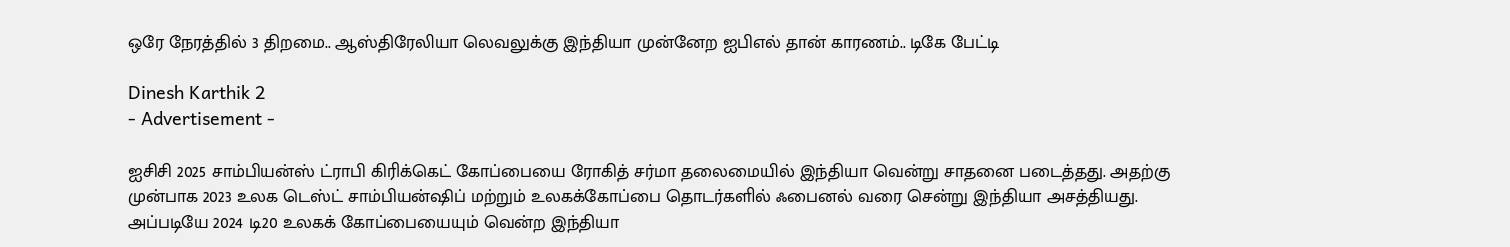ஒரே நேரத்தில் 3 திறமை.. ஆஸ்திரேலியா லெவலுக்கு இந்தியா முன்னேற ஐபிஎல் தான் காரணம்.. டிகே பேட்டி

Dinesh Karthik 2
- Advertisement -

ஐசிசி 2025 சாம்பியன்ஸ் ட்ராபி கிரிக்கெட் கோப்பையை ரோகித் சர்மா தலைமையில் இந்தியா வென்று சாதனை படைத்தது. அதற்கு முன்பாக 2023 உலக டெஸ்ட் சாம்பியன்ஷிப் மற்றும் உலகக்கோப்பை தொடர்களில் ஃபைனல் வரை சென்று இந்தியா அசத்தியது. அப்படியே 2024 டி20 உலகக் கோப்பையையும் வென்ற இந்தியா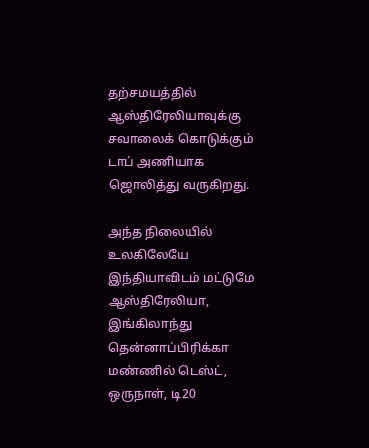தற்சமயத்தில் ஆஸ்திரேலியாவுக்கு சவாலைக் கொடுக்கும் டாப் அணியாக ஜொலித்து வருகிறது.

அந்த நிலையில் உலகிலேயே இந்தியாவிடம் மட்டுமே ஆஸ்திரேலியா, இங்கிலாந்து தென்னாப்பிரிக்கா மண்ணில் டெஸ்ட், ஒருநாள், டி20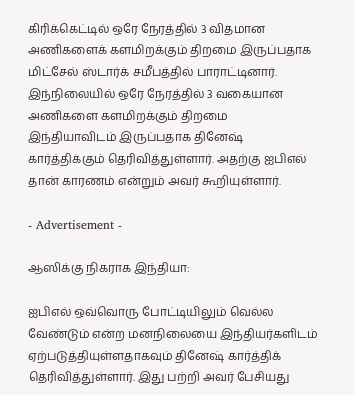கிரிக்கெட்டில் ஒரே நேரத்தில் 3 விதமான அணிகளைக் களமிறக்கும் திறமை இருப்பதாக மிட்சேல் ஸ்டார்க் சமீபத்தில் பாராட்டினார். இந்நிலையில் ஒரே நேரத்தில் 3 வகையான அணிகளை களமிறக்கும் திறமை இந்தியாவிடம் இருப்பதாக தினேஷ் கார்த்திக்கும் தெரிவித்துள்ளார். அதற்கு ஐபிஎல் தான் காரணம் என்றும் அவர் கூறியுள்ளார்.

- Advertisement -

ஆஸிக்கு நிகராக இந்தியா:

ஐபிஎல் ஒவ்வொரு போட்டியிலும் வெல்ல வேண்டும் என்ற மனநிலையை இந்தியர்களிடம் ஏற்படுத்தியுள்ளதாகவும் தினேஷ் கார்த்திக் தெரிவித்துள்ளார். இது பற்றி அவர் பேசியது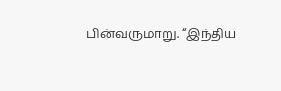பின்வருமாறு. “இந்திய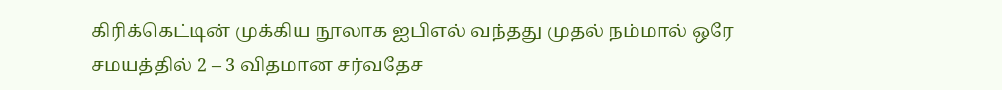கிரிக்கெட்டின் முக்கிய நூலாக ஐபிஎல் வந்தது முதல் நம்மால் ஒரே சமயத்தில் 2 – 3 விதமான சர்வதேச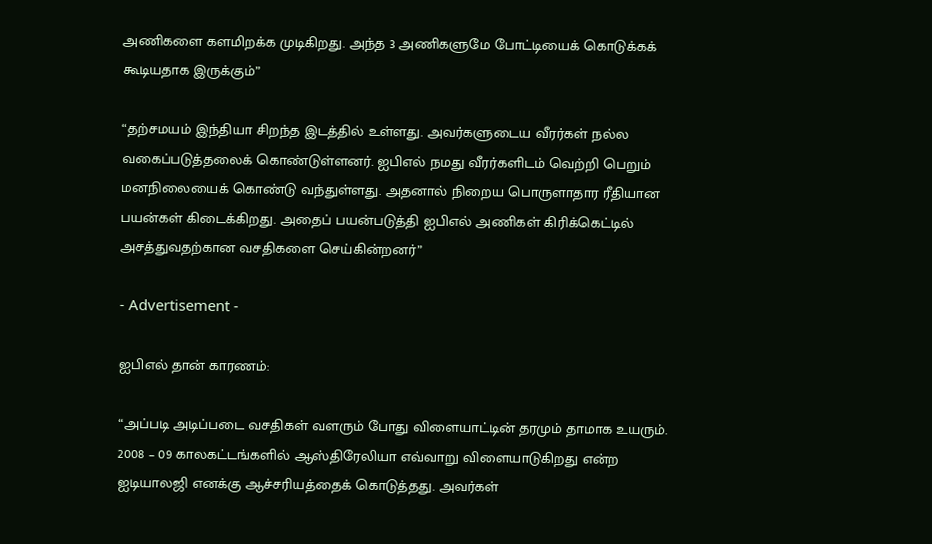அணிகளை களமிறக்க முடிகிறது. அந்த 3 அணிகளுமே போட்டியைக் கொடுக்கக் கூடியதாக இருக்கும்”

“தற்சமயம் இந்தியா சிறந்த இடத்தில் உள்ளது. அவர்களுடைய வீரர்கள் நல்ல வகைப்படுத்தலைக் கொண்டுள்ளனர். ஐபிஎல் நமது வீரர்களிடம் வெற்றி பெறும் மனநிலையைக் கொண்டு வந்துள்ளது. அதனால் நிறைய பொருளாதார ரீதியான பயன்கள் கிடைக்கிறது. அதைப் பயன்படுத்தி ஐபிஎல் அணிகள் கிரிக்கெட்டில் அசத்துவதற்கான வசதிகளை செய்கின்றனர்”

- Advertisement -

ஐபிஎல் தான் காரணம்:

“அப்படி அடிப்படை வசதிகள் வளரும் போது விளையாட்டின் தரமும் தாமாக உயரும். 2008 – 09 காலகட்டங்களில் ஆஸ்திரேலியா எவ்வாறு விளையாடுகிறது என்ற ஐடியாலஜி எனக்கு ஆச்சரியத்தைக் கொடுத்தது. அவர்கள்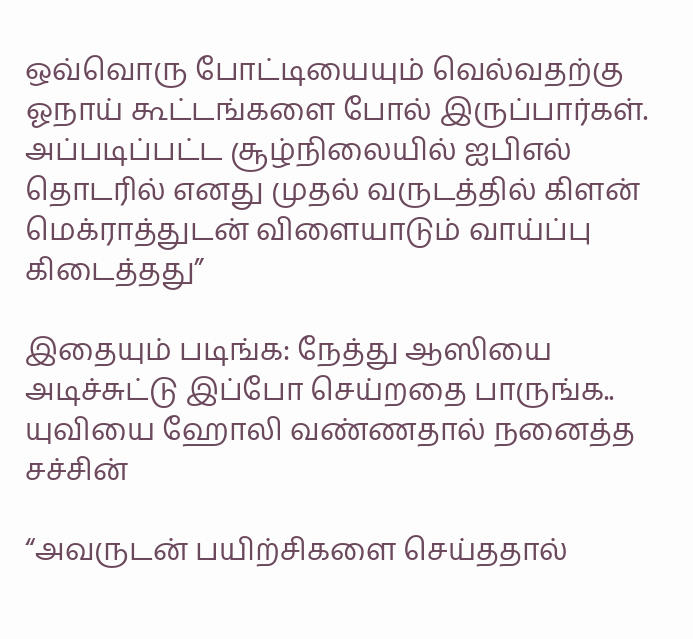ஒவ்வொரு போட்டியையும் வெல்வதற்கு ஓநாய் கூட்டங்களை போல் இருப்பார்கள். அப்படிப்பட்ட சூழ்நிலையில் ஐபிஎல் தொடரில் எனது முதல் வருடத்தில் கிளன் மெக்ராத்துடன் விளையாடும் வாய்ப்பு கிடைத்தது”

இதையும் படிங்க: நேத்து ஆஸியை அடிச்சுட்டு இப்போ செய்றதை பாருங்க.. யுவியை ஹோலி வண்ணதால் நனைத்த சச்சின்

“அவருடன் பயிற்சிகளை செய்ததால்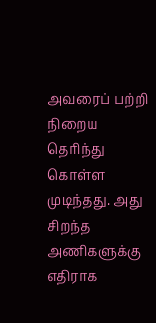அவரைப் பற்றி நிறைய தெரிந்து கொள்ள முடிந்தது. அது சிறந்த அணிகளுக்கு எதிராக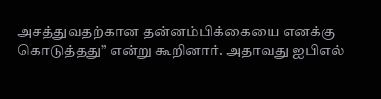அசத்துவதற்கான தன்னம்பிக்கையை எனக்கு கொடுத்தது” என்று கூறினார். அதாவது ஐபிஎல்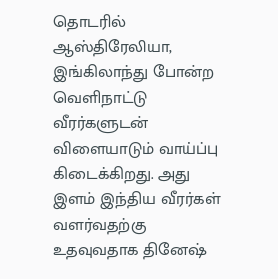தொடரில் ஆஸ்திரேலியா, இங்கிலாந்து போன்ற வெளிநாட்டு வீரர்களுடன் விளையாடும் வாய்ப்பு கிடைக்கிறது. அது இளம் இந்திய வீரர்கள் வளர்வதற்கு உதவுவதாக தினேஷ்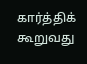கார்த்திக் கூறுவது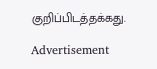குறிப்பிடத்தக்கது.

Advertisement